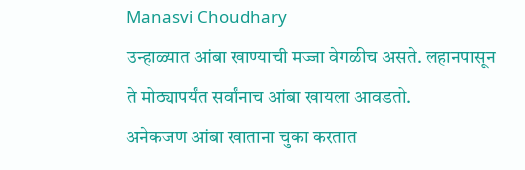Manasvi Choudhary
उन्हाळ्यात आंबा खाण्याची मज्जा वेगळीच असते. लहानपासून ते मोठ्यापर्यंत सर्वांनाच आंबा खायला आवडतो.
अनेकजण आंबा खाताना चुका करतात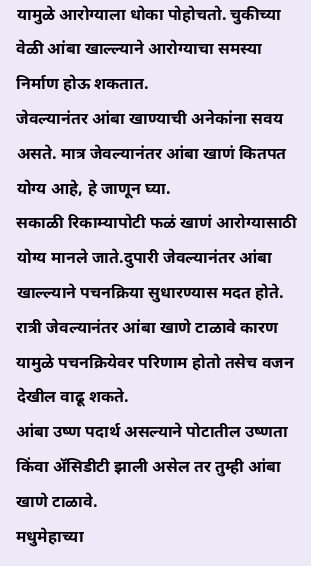यामुळे आरोग्याला धोका पोहोचतो. चुकीच्या वेळी आंबा खाल्ल्याने आरोग्याचा समस्या निर्माण होऊ शकतात.
जेवल्यानंतर आंबा खाण्याची अनेकांना सवय असते. मात्र जेवल्यानंतर आंबा खाणं कितपत योग्य आहे, हे जाणून घ्या.
सकाळी रिकाम्यापोटी फळं खाणं आरोग्यासाठी योग्य मानले जाते.दुपारी जेवल्यानंतर आंबा खाल्ल्याने पचनक्रिया सुधारण्यास मदत होते.
रात्री जेवल्यानंतर आंबा खाणे टाळावे कारण यामुळे पचनक्रियेवर परिणाम होतो तसेच वजन देखील वाढू शकते.
आंबा उष्ण पदार्थ असल्याने पोटातील उष्णता किंवा ॲसिडीटी झाली असेल तर तुम्ही आंबा खाणे टाळावे.
मधुमेहाच्या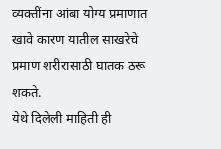व्यक्तींना आंबा योग्य प्रमाणात खावे कारण यातील साखरेचे प्रमाण शरीरासाठी घातक ठरू शकते.
येथे दिलेली माहिती ही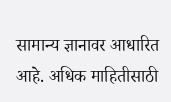सामान्य ज्ञानावर आधारित आहे. अधिक माहितीसाठी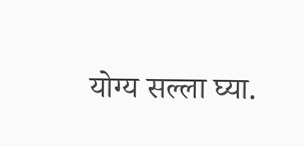योग्य सल्ला घ्या.